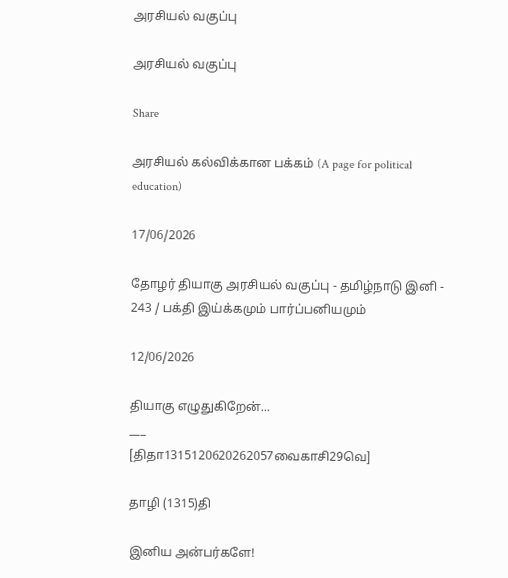அரசியல் வகுப்பு

அரசியல் வகுப்பு

Share

அரசியல் கல்விக்கான பக்கம் (A page for political education)

17/06/2026

தோழர் தியாகு அரசியல் வகுப்பு - தமிழ்நாடு இனி - 243 / பக்தி இய்க்கமும் பார்ப்பனியமும்

12/06/2026

தியாகு எழுதுகிறேன்...
___
[திதா1315120620262057வைகாசி29வெ]

தாழி (1315)தி

இனிய அன்பர்களே!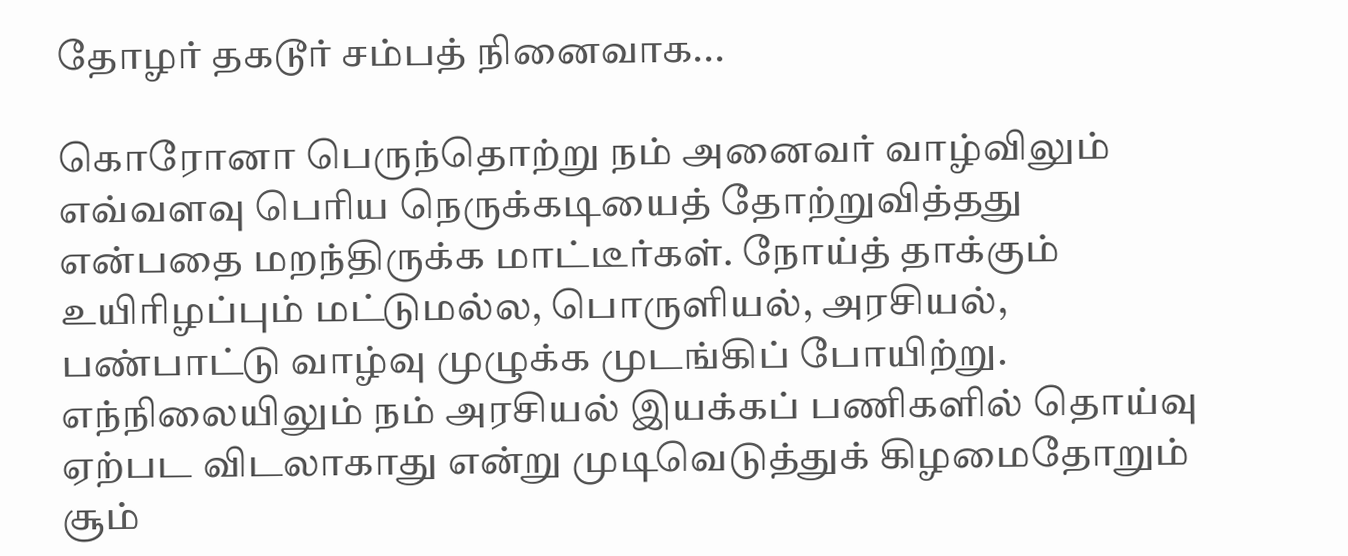தோழர் தகடூர் சம்பத் நினைவாக...

கொரோனா பெருந்தொற்று நம் அனைவர் வாழ்விலும் எவ்வளவு பெரிய நெருக்கடியைத் தோற்றுவித்தது என்பதை மறந்திருக்க மாட்டீர்கள். நோய்த் தாக்கும் உயிரிழப்பும் மட்டுமல்ல, பொருளியல், அரசியல், பண்பாட்டு வாழ்வு முழுக்க முடங்கிப் போயிற்று. எந்நிலையிலும் நம் அரசியல் இயக்கப் பணிகளில் தொய்வு ஏற்பட விடலாகாது என்று முடிவெடுத்துக் கிழமைதோறும் சூம்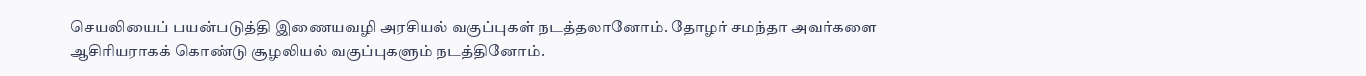செயலியைப் பயன்படுத்தி இணையவழி அரசியல் வகுப்புகள் நடத்தலானோம். தோழர் சமந்தா அவர்களை ஆசிரியராகக் கொண்டு சூழலியல் வகுப்புகளும் நடத்தினோம்.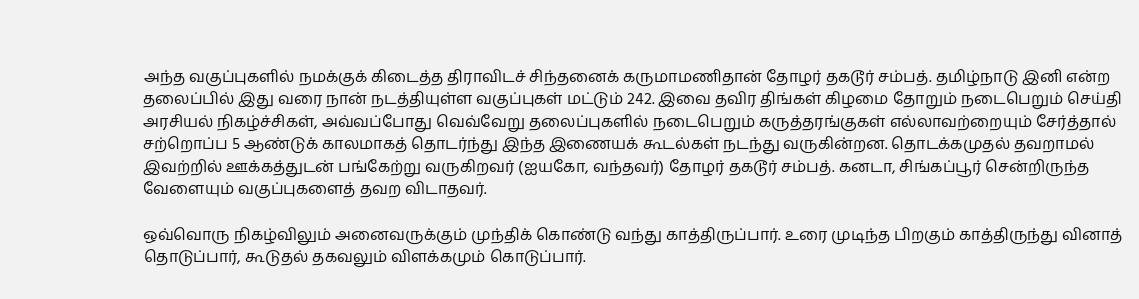அந்த வகுப்புகளில் நமக்குக் கிடைத்த திராவிடச் சிந்தனைக் கருமாமணிதான் தோழர் தகடூர் சம்பத். தமிழ்நாடு இனி என்ற தலைப்பில் இது வரை நான் நடத்தியுள்ள வகுப்புகள் மட்டும் 242. இவை தவிர திங்கள் கிழமை தோறும் நடைபெறும் செய்தி அரசியல் நிகழ்ச்சிகள், அவ்வப்போது வெவ்வேறு தலைப்புகளில் நடைபெறும் கருத்தரங்குகள் எல்லாவற்றையும் சேர்த்தால் சற்றொப்ப 5 ஆண்டுக் காலமாகத் தொடர்ந்து இந்த இணையக் கூடல்கள் நடந்து வருகின்றன. தொடக்கமுதல் தவறாமல் இவற்றில் ஊக்கத்துடன் பங்கேற்று வருகிறவர் (ஐயகோ, வந்தவர்) தோழர் தகடூர் சம்பத். கனடா, சிங்கப்பூர் சென்றிருந்த வேளையும் வகுப்புகளைத் தவற விடாதவர்.

ஒவ்வொரு நிகழ்விலும் அனைவருக்கும் முந்திக் கொண்டு வந்து காத்திருப்பார். உரை முடிந்த பிறகும் காத்திருந்து வினாத் தொடுப்பார், கூடுதல் தகவலும் விளக்கமும் கொடுப்பார்.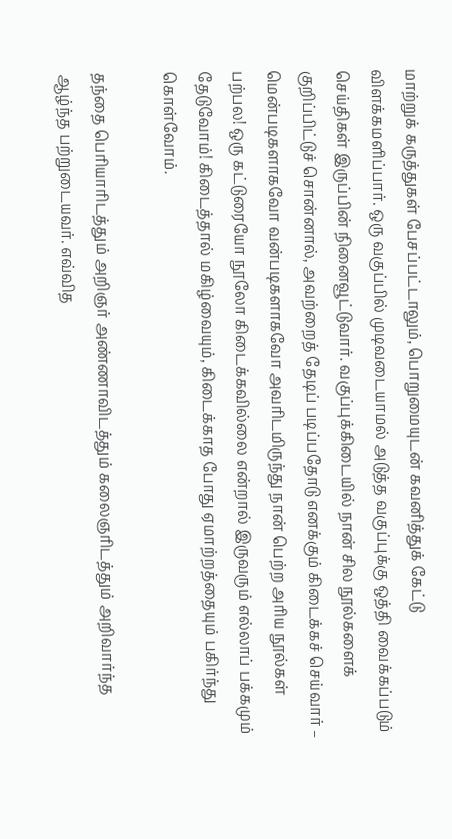மாற்றுக் கருத்துகள் பேசப்பட்டாலும், பொறுமையுடன் கவனித்துக் கேட்டு விளக்கமளிப்பார். ஒரு வகுப்பில் முடிவடையாமல் அடுத்த வகுப்புக்கு ஒத்தி வைக்கப்படும் செய்திகள் இருப்பின் நினைவூட்டுவார். வகுப்புக்கிடையில் நான் சில நூல்களைக் குறிப்பிட்டுச் சொன்னால், அவற்றைத் தேடிப் படிப்பதோடு எனக்கும் கிடைக்கச் செய்வார் – மென்படிகளாகவோ வன்படிகளாகவோ அவரிடமிருந்து நான் பெற்ற அரிய நூல்கள் பற்பல! ஒரு கட்டுரையோ நூலோ கிடைக்கவில்லை என்றால் இருவரும் எல்லாப் பக்கமும் தேடுவோம்! கிடைத்தால் மகிழ்வையும், கிடைக்காத போது ஏமாற்றத்தையும் பகிர்ந்து கொள்வோம்.

தந்தை பெரியாரிடத்தும் அறிஞர் அண்ணாவிடத்தும் கலைஞரிடத்தும் அறிவார்ந்த ஆழ்ந்த பற்றுடையவர். எவ்வித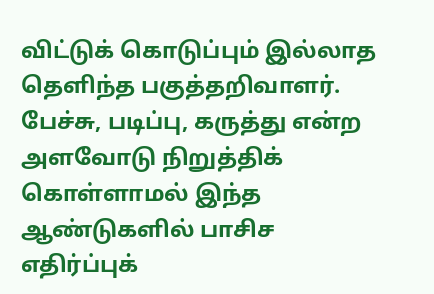விட்டுக் கொடுப்பும் இல்லாத தெளிந்த பகுத்தறிவாளர். பேச்சு, படிப்பு, கருத்து என்ற அளவோடு நிறுத்திக் கொள்ளாமல் இந்த ஆண்டுகளில் பாசிச எதிர்ப்புக்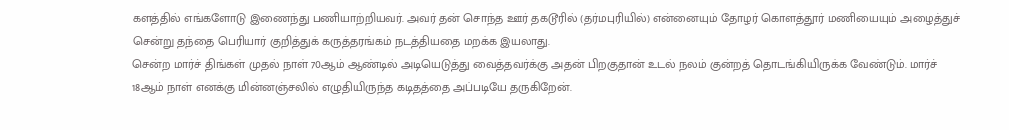களத்தில் எங்களோடு இணைந்து பணியாற்றியவர். அவர் தன் சொந்த ஊர் தகடூரில் (தர்மபுரியில்) என்னையும் தோழர் கொளத்தூர் மணியையும் அழைத்துச் சென்று தந்தை பெரியார் குறித்துக் கருத்தரங்கம் நடத்தியதை மறக்க இயலாது.
சென்ற மார்ச் திங்கள் முதல் நாள் 70ஆம் ஆண்டில் அடியெடுத்து வைத்தவர்க்கு அதன் பிறகுதான் உடல் நலம் குன்றத் தொடங்கியிருக்க வேண்டும். மார்ச் 18ஆம் நாள் எனக்கு மின்னஞ்சலில் எழுதியிருந்த கடிதத்தை அப்படியே தருகிறேன்.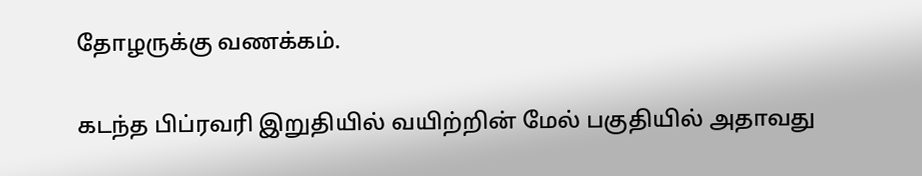தோழருக்கு வணக்கம்.

கடந்த பிப்ரவரி இறுதியில் வயிற்றின் மேல் பகுதியில் அதாவது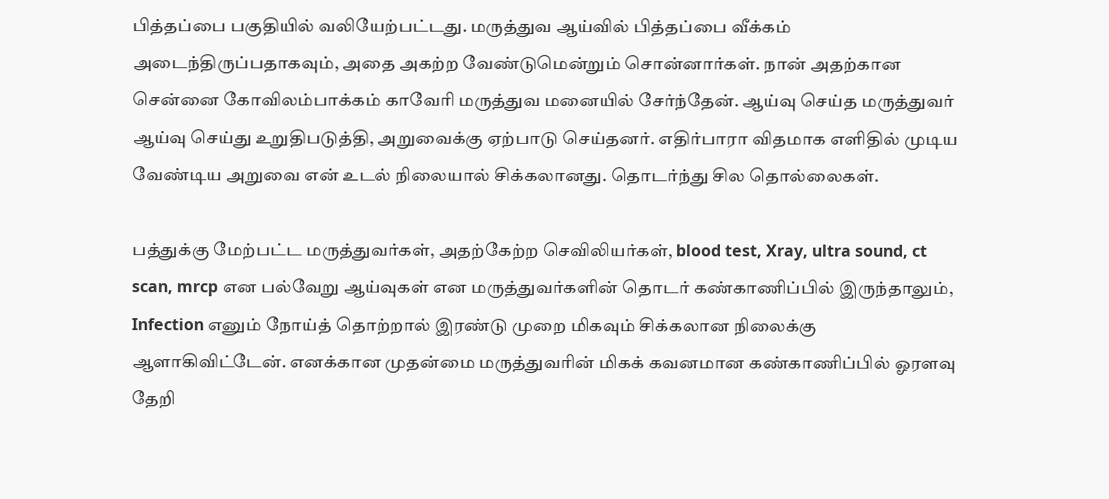பித்தப்பை பகுதியில் வலியேற்பட்டது. மருத்துவ ஆய்வில் பித்தப்பை வீக்கம் அடைந்திருப்பதாகவும், அதை அகற்ற வேண்டுமென்றும் சொன்னார்கள். நான் அதற்கான சென்னை கோவிலம்பாக்கம் காவேரி மருத்துவ மனையில் சேர்ந்தேன். ஆய்வு செய்த மருத்துவர் ஆய்வு செய்து உறுதிபடுத்தி, அறுவைக்கு ஏற்பாடு செய்தனர். எதிர்பாரா விதமாக எளிதில் முடிய வேண்டிய அறுவை என் உடல் நிலையால் சிக்கலானது. தொடர்ந்து சில தொல்லைகள்.

பத்துக்கு மேற்பட்ட மருத்துவர்கள், அதற்கேற்ற செவிலியர்கள், blood test, Xray, ultra sound, ct scan, mrcp என பல்வேறு ஆய்வுகள் என மருத்துவர்களின் தொடர் கண்காணிப்பில் இருந்தாலும், Infection எனும் நோய்த் தொற்றால் இரண்டு முறை மிகவும் சிக்கலான நிலைக்கு ஆளாகிவிட்டேன். எனக்கான முதன்மை மருத்துவரின் மிகக் கவனமான கண்காணிப்பில் ஓரளவு தேறி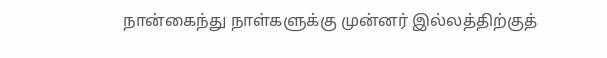நான்கைந்து நாள்களுக்கு முன்னர் இல்லத்திற்குத்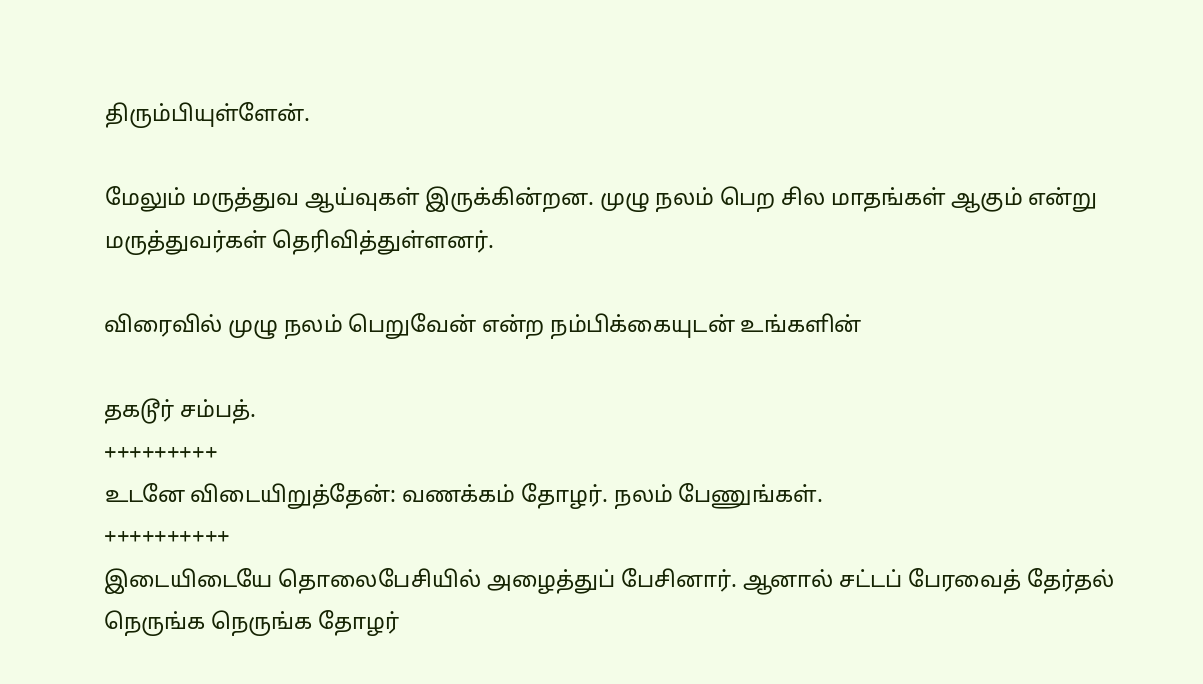திரும்பியுள்ளேன்.

மேலும் மருத்துவ ஆய்வுகள் இருக்கின்றன. முழு நலம் பெற சில மாதங்கள் ஆகும் என்று மருத்துவர்கள் தெரிவித்துள்ளனர்.

விரைவில் முழு நலம் பெறுவேன் என்ற நம்பிக்கையுடன் உங்களின்

தகடூர் சம்பத்.
+++++++++
உடனே விடையிறுத்தேன்: வணக்கம் தோழர். நலம் பேணுங்கள்.
++++++++++
இடையிடையே தொலைபேசியில் அழைத்துப் பேசினார். ஆனால் சட்டப் பேரவைத் தேர்தல் நெருங்க நெருங்க தோழர்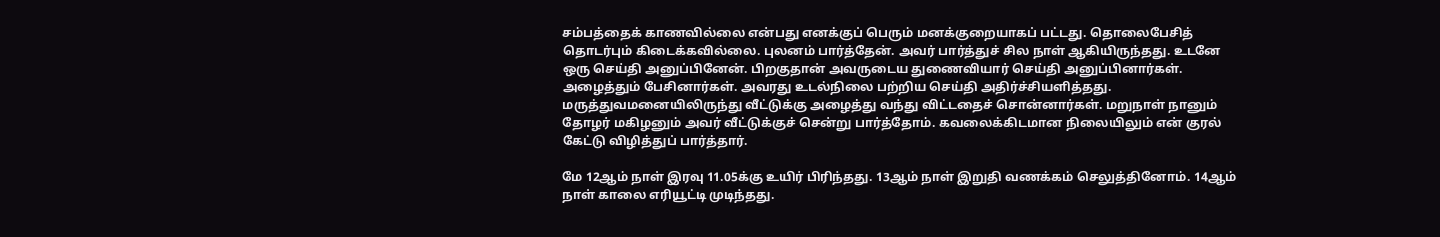சம்பத்தைக் காணவில்லை என்பது எனக்குப் பெரும் மனக்குறையாகப் பட்டது. தொலைபேசித் தொடர்பும் கிடைக்கவில்லை. புலனம் பார்த்தேன். அவர் பார்த்துச் சில நாள் ஆகியிருந்தது. உடனே ஒரு செய்தி அனுப்பினேன். பிறகுதான் அவருடைய துணைவியார் செய்தி அனுப்பினார்கள். அழைத்தும் பேசினார்கள். அவரது உடல்நிலை பற்றிய செய்தி அதிர்ச்சியளித்தது. மருத்துவமனையிலிருந்து வீட்டுக்கு அழைத்து வந்து விட்டதைச் சொன்னார்கள். மறுநாள் நானும் தோழர் மகிழனும் அவர் வீட்டுக்குச் சென்று பார்த்தோம். கவலைக்கிடமான நிலையிலும் என் குரல் கேட்டு விழித்துப் பார்த்தார்.

மே 12ஆம் நாள் இரவு 11.05க்கு உயிர் பிரிந்தது. 13ஆம் நாள் இறுதி வணக்கம் செலுத்தினோம். 14ஆம் நாள் காலை எரியூட்டி முடிந்தது.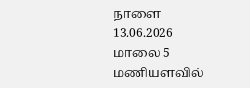நாளை 13.06.2026 மாலை 5 மணியளவில்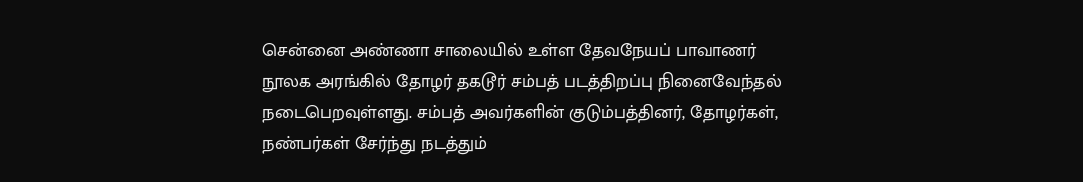சென்னை அண்ணா சாலையில் உள்ள தேவநேயப் பாவாணர் நூலக அரங்கில் தோழர் தகடூர் சம்பத் படத்திறப்பு நினைவேந்தல் நடைபெறவுள்ளது. சம்பத் அவர்களின் குடும்பத்தினர், தோழர்கள், நண்பர்கள் சேர்ந்து நடத்தும்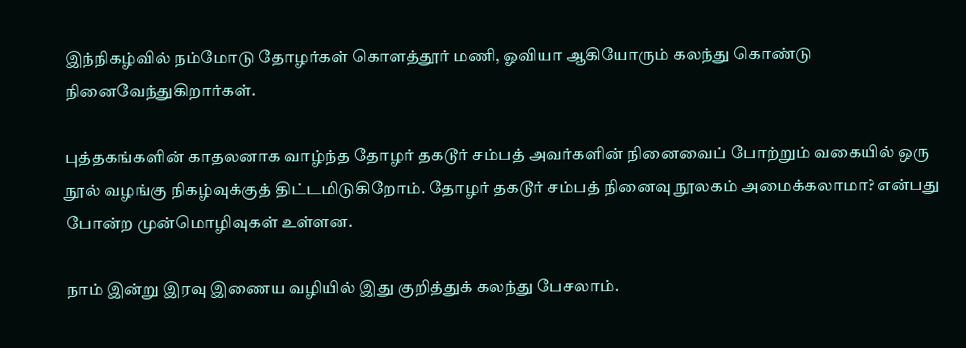இந்நிகழ்வில் நம்மோடு தோழர்கள் கொளத்தூர் மணி, ஓவியா ஆகியோரும் கலந்து கொண்டு நினைவேந்துகிறார்கள்.

புத்தகங்களின் காதலனாக வாழ்ந்த தோழர் தகடூர் சம்பத் அவர்களின் நினைவைப் போற்றும் வகையில் ஒரு நூல் வழங்கு நிகழ்வுக்குத் திட்டமிடுகிறோம். தோழர் தகடூர் சம்பத் நினைவு நூலகம் அமைக்கலாமா? என்பது போன்ற முன்மொழிவுகள் உள்ளன.

நாம் இன்று இரவு இணைய வழியில் இது குறித்துக் கலந்து பேசலாம்.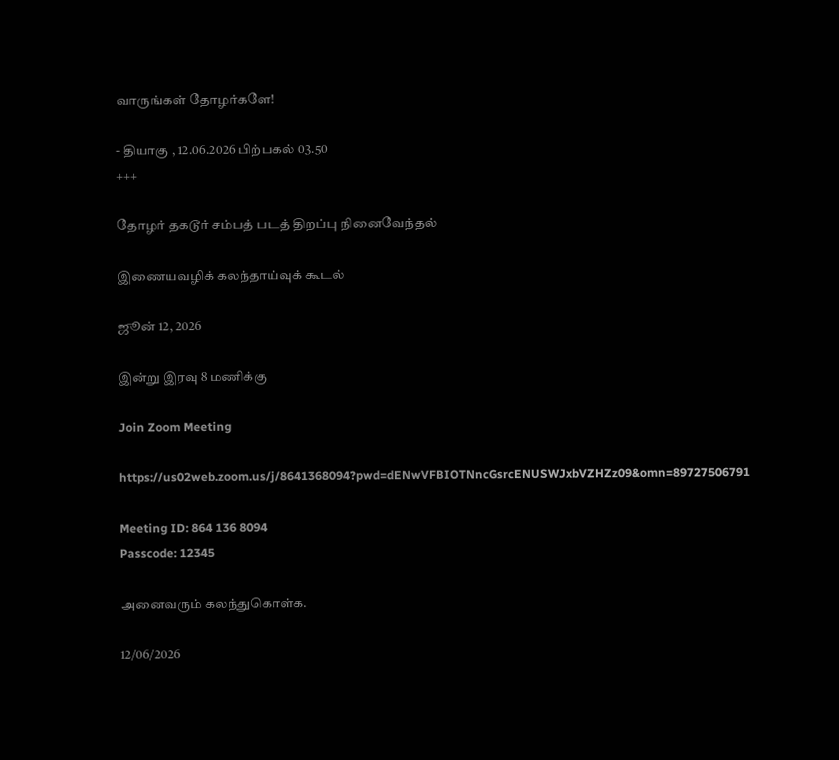வாருங்கள் தோழர்களே!

- தியாகு , 12.06.2026 பிற்பகல் 03.50
+++

தோழர் தகடூர் சம்பத் படத் திறப்பு நினைவேந்தல்

இணையவழிக் கலந்தாய்வுக் கூடல்

ஜூன் 12, 2026

இன்று இரவு 8 மணிக்கு

Join Zoom Meeting

https://us02web.zoom.us/j/8641368094?pwd=dENwVFBIOTNncGsrcENUSWJxbVZHZz09&omn=89727506791

Meeting ID: 864 136 8094
Passcode: 12345

அனைவரும் கலந்துகொள்க.

12/06/2026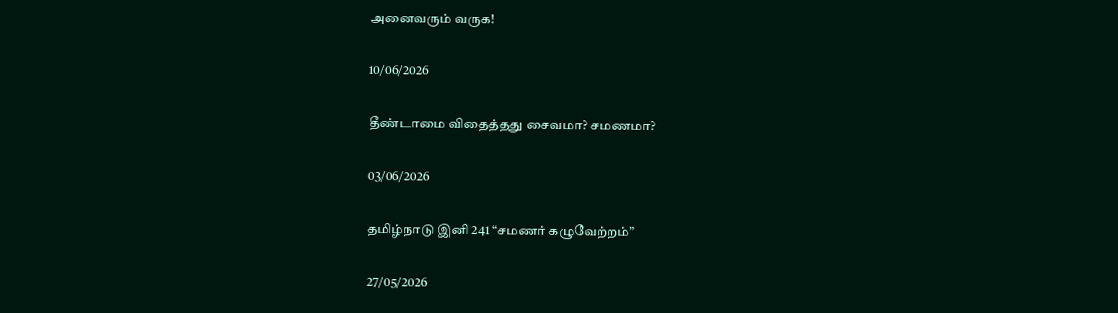அனைவரும் வருக!

10/06/2026

தீண்டாமை விதைத்தது சைவமா? சமணமா?

03/06/2026

தமிழ்நாடு இனி 241 “சமணர் கழுவேற்றம்”

27/05/2026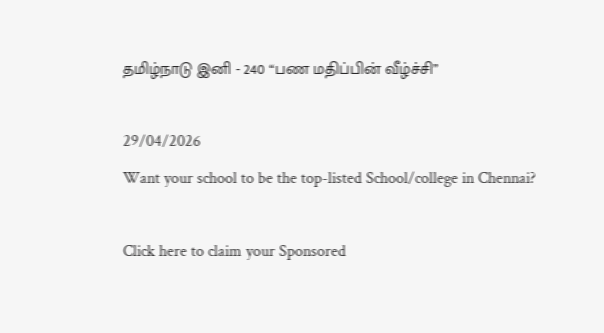தமிழ்நாடு இனி - 240 “பண மதிப்பின் வீழ்ச்சி”

29/04/2026
Want your school to be the top-listed School/college in Chennai?

Click here to claim your Sponsored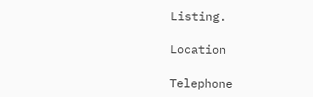Listing.

Location

Telephone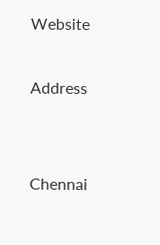Website

Address


Chennai